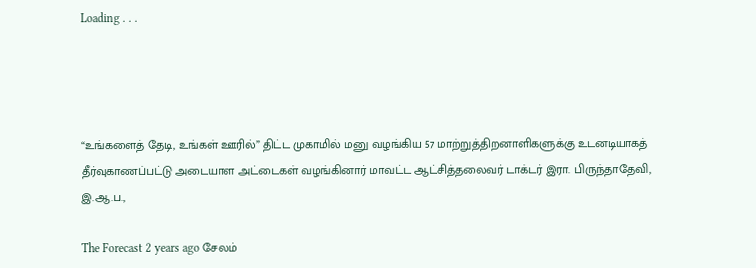Loading . . .




“உங்களைத் தேடி, உங்கள் ஊரில்” திட்ட முகாமில் மனு வழங்கிய 57 மாற்றுத்திறனாளிகளுக்கு உடனடியாகத் தீர்வுகாணப்பட்டு அடையாள அட்டைகள் வழங்கினார் மாவட்ட ஆட்சித்தலைவர் டாக்டர் இரா. பிருந்தாதேவி, இ.ஆ.ப.,

The Forecast 2 years ago சேலம்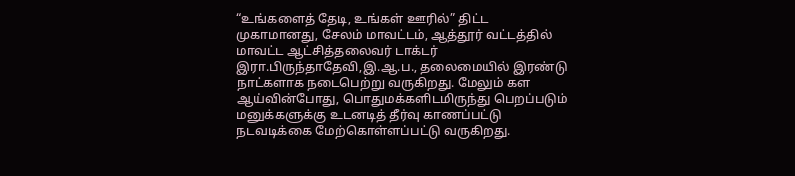“உங்களைத் தேடி, உங்கள் ஊரில்” திட்ட முகாமானது, சேலம் மாவட்டம், ஆத்தூர் வட்டத்தில் மாவட்ட ஆட்சித்தலைவர் டாக்டர் இரா.பிருந்தாதேவி,இ.ஆ.ப., தலைமையில் இரண்டு நாட்களாக நடைபெற்று வருகிறது. மேலும் கள ஆய்வின்போது, பொதுமக்களிடமிருந்து பெறப்படும் மனுக்களுக்கு உடனடித் தீர்வு காணப்பட்டு நடவடிக்கை மேற்கொள்ளப்பட்டு வருகிறது.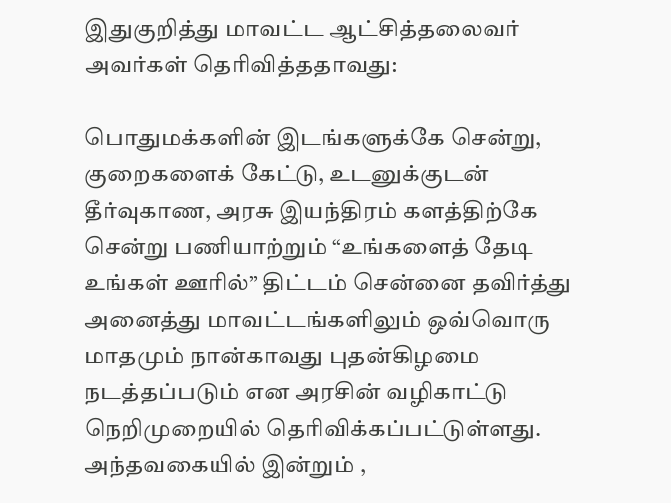இதுகுறித்து மாவட்ட ஆட்சித்தலைவர் அவர்கள் தெரிவித்ததாவது:

பொதுமக்களின் இடங்களுக்கே சென்று, குறைகளைக் கேட்டு, உடனுக்குடன் தீர்வுகாண, அரசு இயந்திரம் களத்திற்கே சென்று பணியாற்றும் “உங்களைத் தேடி உங்கள் ஊரில்” திட்டம் சென்னை தவிர்த்து அனைத்து மாவட்டங்களிலும் ஒவ்வொரு மாதமும் நான்காவது புதன்கிழமை நடத்தப்படும் என அரசின் வழிகாட்டு நெறிமுறையில் தெரிவிக்கப்பட்டுள்ளது. அந்தவகையில் இன்றும் ,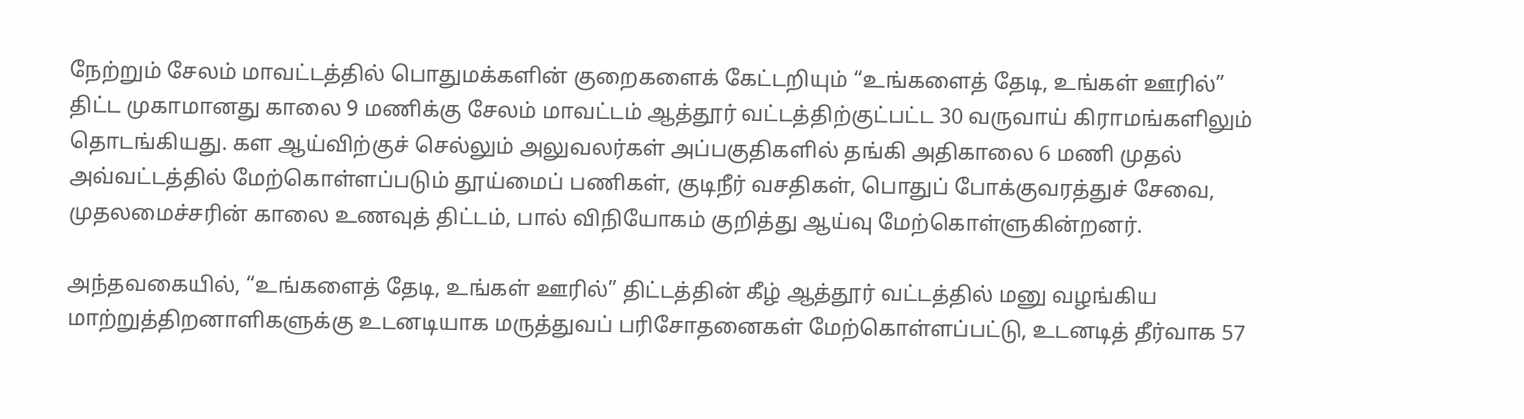நேற்றும் சேலம் மாவட்டத்தில் பொதுமக்களின் குறைகளைக் கேட்டறியும் “உங்களைத் தேடி, உங்கள் ஊரில்” திட்ட முகாமானது காலை 9 மணிக்கு சேலம் மாவட்டம் ஆத்தூர் வட்டத்திற்குட்பட்ட 30 வருவாய் கிராமங்களிலும் தொடங்கியது. கள ஆய்விற்குச் செல்லும் அலுவலர்கள் அப்பகுதிகளில் தங்கி அதிகாலை 6 மணி முதல் அவ்வட்டத்தில் மேற்கொள்ளப்படும் தூய்மைப் பணிகள், குடிநீர் வசதிகள், பொதுப் போக்குவரத்துச் சேவை, முதலமைச்சரின் காலை உணவுத் திட்டம், பால் விநியோகம் குறித்து ஆய்வு மேற்கொள்ளுகின்றனர்.

அந்தவகையில், “உங்களைத் தேடி, உங்கள் ஊரில்” திட்டத்தின் கீழ் ஆத்தூர் வட்டத்தில் மனு வழங்கிய மாற்றுத்திறனாளிகளுக்கு உடனடியாக மருத்துவப் பரிசோதனைகள் மேற்கொள்ளப்பட்டு, உடனடித் தீர்வாக 57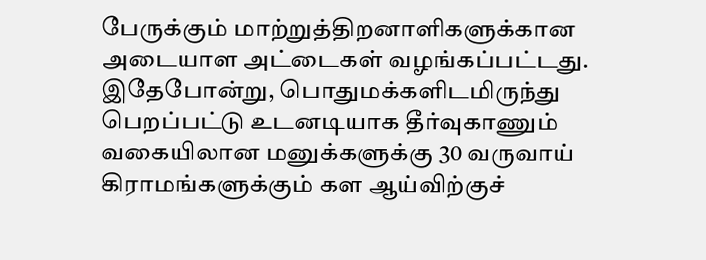பேருக்கும் மாற்றுத்திறனாளிகளுக்கான அடையாள அட்டைகள் வழங்கப்பட்டது. இதேபோன்று, பொதுமக்களிடமிருந்து பெறப்பட்டு உடனடியாக தீர்வுகாணும் வகையிலான மனுக்களுக்கு 30 வருவாய் கிராமங்களுக்கும் கள ஆய்விற்குச்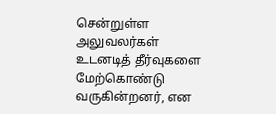சென்றுள்ள அலுவலர்கள் உடனடித் தீர்வுகளை மேற்கொண்டு வருகின்றனர், என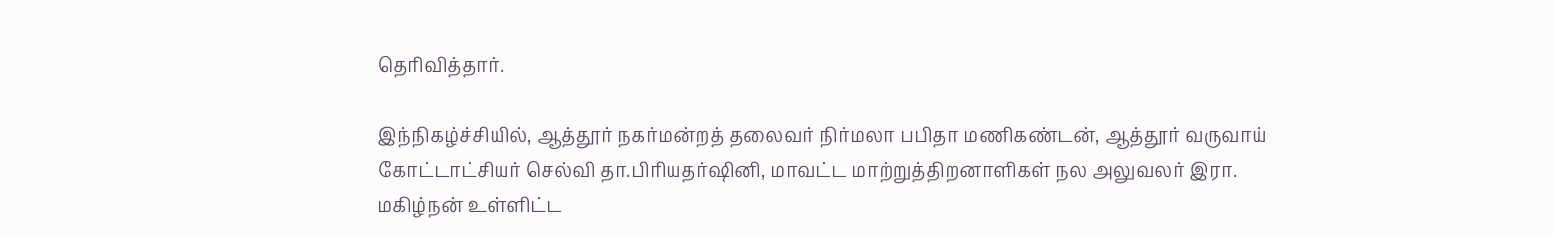தெரிவித்தார்.

இந்நிகழ்ச்சியில், ஆத்தூர் நகர்மன்றத் தலைவர் நிர்மலா பபிதா மணிகண்டன், ஆத்தூர் வருவாய் கோட்டாட்சியர் செல்வி தா.பிரியதர்ஷினி, மாவட்ட மாற்றுத்திறனாளிகள் நல அலுவலர் இரா. மகிழ்நன் உள்ளிட்ட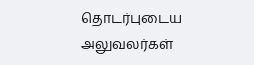தொடர்புடைய அலுவலர்கள்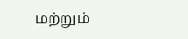மற்றும்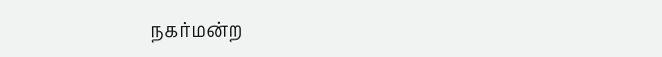நகர்மன்ற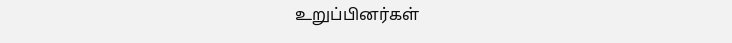உறுப்பினர்கள்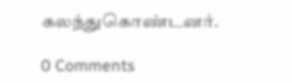கலந்துகொண்டனர்.

0 Comments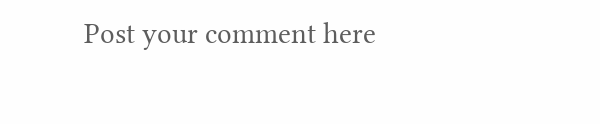Post your comment here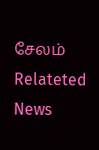சேலம் Relateted News